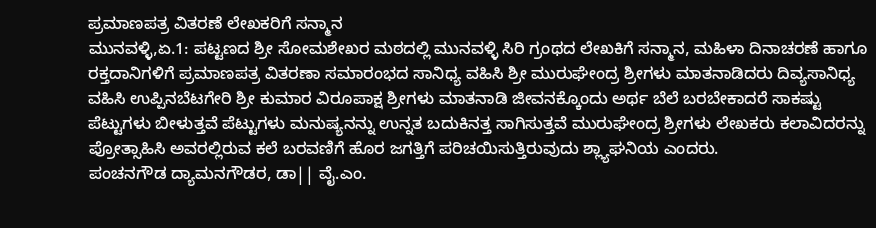ಪ್ರಮಾಣಪತ್ರ ವಿತರಣೆ ಲೇಖಕರಿಗೆ ಸನ್ಮಾನ
ಮುನವಳ್ಳಿ,ಏ.1: ಪಟ್ಟಣದ ಶ್ರೀ ಸೋಮಶೇಖರ ಮಠದಲ್ಲಿ ಮುನವಳ್ಳಿ ಸಿರಿ ಗ್ರಂಥದ ಲೇಖಕಿಗೆ ಸನ್ಮಾನ, ಮಹಿಳಾ ದಿನಾಚರಣೆ ಹಾಗೂ ರಕ್ತದಾನಿಗಳಿಗೆ ಪ್ರಮಾಣಪತ್ರ ವಿತರಣಾ ಸಮಾರಂಭದ ಸಾನಿಧ್ಯ ವಹಿಸಿ ಶ್ರೀ ಮುರುಘೇಂದ್ರ ಶ್ರೀಗಳು ಮಾತನಾಡಿದರು ದಿವ್ಯಸಾನಿಧ್ಯ ವಹಿಸಿ ಉಪ್ಪಿನಬೆಟಗೇರಿ ಶ್ರೀ ಕುಮಾರ ವಿರೂಪಾಕ್ಷ ಶ್ರೀಗಳು ಮಾತನಾಡಿ ಜೀವನಕ್ಕೊಂದು ಅರ್ಥ ಬೆಲೆ ಬರಬೇಕಾದರೆ ಸಾಕಷ್ಟು ಪೆಟ್ಟುಗಳು ಬೀಳುತ್ತವೆ ಪೆಟ್ಟುಗಳು ಮನುಷ್ಯನನ್ನು ಉನ್ನತ ಬದುಕಿನತ್ತ ಸಾಗಿಸುತ್ತವೆ ಮುರುಘೇಂದ್ರ ಶ್ರೀಗಳು ಲೇಖಕರು ಕಲಾವಿದರನ್ನು ಪ್ರೋತ್ಸಾಹಿಸಿ ಅವರಲ್ಲಿರುವ ಕಲೆ ಬರವಣಿಗೆ ಹೊರ ಜಗತ್ತಿಗೆ ಪರಿಚಯಿಸುತ್ತಿರುವುದು ಶ್ಲ್ಯಾಘನಿಯ ಎಂದರು.
ಪಂಚನಗೌಡ ದ್ಯಾಮನಗೌಡರ, ಡಾ|| ವೈ.ಎಂ.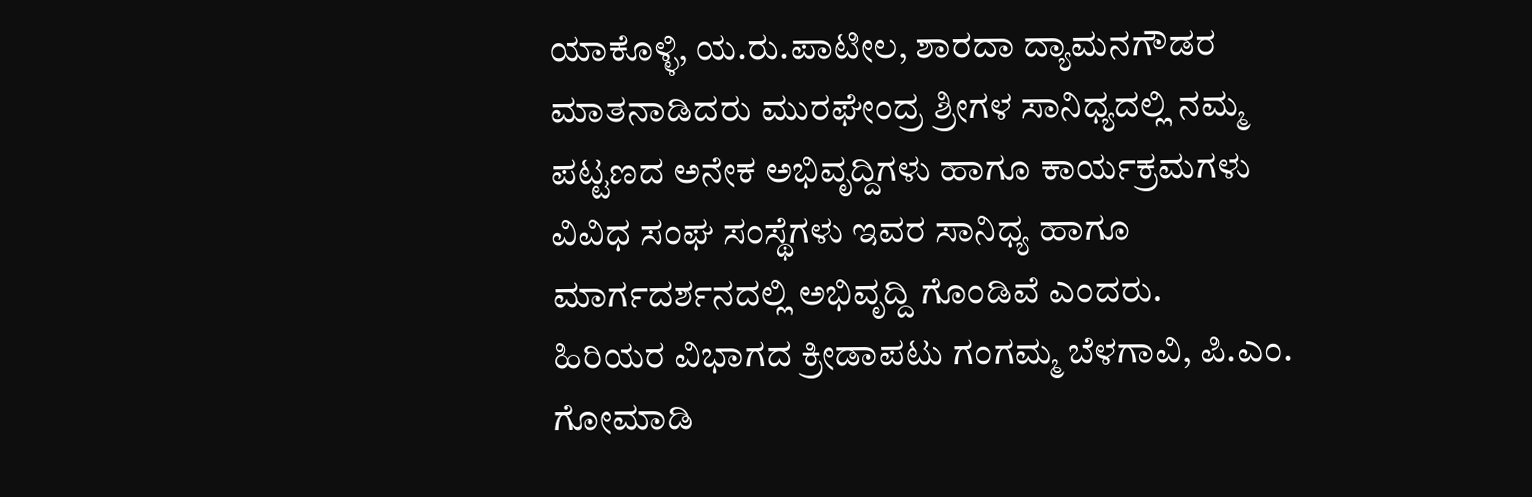ಯಾಕೊಳ್ಳಿ, ಯ.ರು.ಪಾಟೀಲ, ಶಾರದಾ ದ್ಯಾಮನಗೌಡರ ಮಾತನಾಡಿದರು ಮುರಘೇಂದ್ರ ಶ್ರೀಗಳ ಸಾನಿಧ್ಯದಲ್ಲಿ ನಮ್ಮ ಪಟ್ಟಣದ ಅನೇಕ ಅಭಿವೃದ್ದಿಗಳು ಹಾಗೂ ಕಾರ್ಯಕ್ರಮಗಳು ವಿವಿಧ ಸಂಘ ಸಂಸ್ಥೆಗಳು ಇವರ ಸಾನಿಧ್ಯ ಹಾಗೂ ಮಾರ್ಗದರ್ಶನದಲ್ಲಿ ಅಭಿವೃದ್ದಿ ಗೊಂಡಿವೆ ಎಂದರು.
ಹಿರಿಯರ ವಿಭಾಗದ ಕ್ರೀಡಾಪಟು ಗಂಗಮ್ಮ ಬೆಳಗಾವಿ, ಪಿ.ಎಂ. ಗೋಮಾಡಿ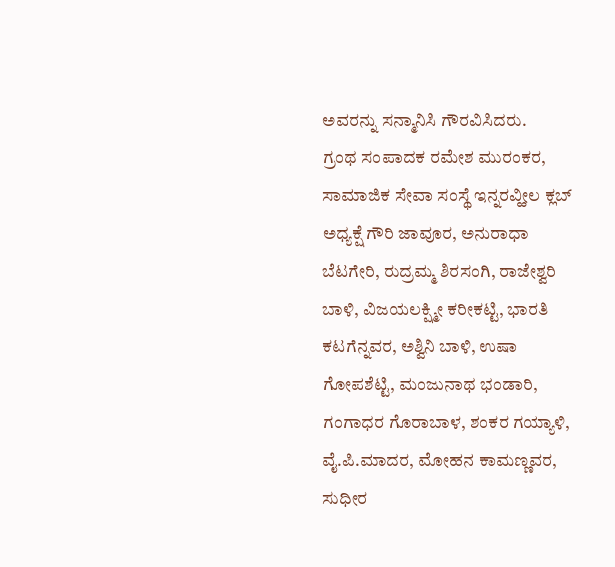ಅವರನ್ನು ಸನ್ಮಾನಿಸಿ ಗೌರವಿಸಿದರು.
ಗ್ರಂಥ ಸಂಪಾದಕ ರಮೇಶ ಮುರಂಕರ, ಸಾಮಾಜಿಕ ಸೇವಾ ಸಂಸ್ಥೆ ಇನ್ನರವ್ಹೀಲ ಕ್ಲಬ್ ಅಧ್ಯಕ್ಷೆ ಗೌರಿ ಜಾವೂರ, ಅನುರಾಧಾ ಬೆಟಗೇರಿ, ರುದ್ರಮ್ಮ ಶಿರಸಂಗಿ, ರಾಜೇಶ್ವರಿ ಬಾಳಿ, ವಿಜಯಲಕ್ಷ್ಮೀ ಕರೀಕಟ್ಟಿ, ಭಾರತಿ ಕಟಗೆನ್ನವರ, ಅಶ್ವಿನಿ ಬಾಳಿ, ಉಷಾ ಗೋಪಶೆಟ್ಟಿ, ಮಂಜುನಾಥ ಭಂಡಾರಿ, ಗಂಗಾಧರ ಗೊರಾಬಾಳ, ಶಂಕರ ಗಯ್ಯಾಳಿ, ವೈ.ಪಿ.ಮಾದರ, ಮೋಹನ ಕಾಮಣ್ಣವರ, ಸುಧೀರ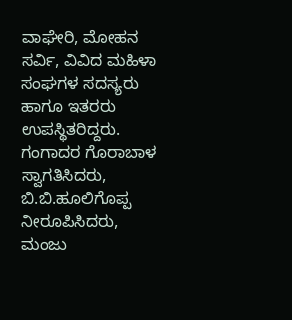ವಾಘೇರಿ, ಮೋಹನ ಸರ್ವಿ, ವಿವಿದ ಮಹಿಳಾ ಸಂಘಗಳ ಸದಸ್ಯರು ಹಾಗೂ ಇತರರು ಉಪಸ್ಥಿತರಿದ್ದರು.
ಗಂಗಾದರ ಗೊರಾಬಾಳ ಸ್ವಾಗತಿಸಿದರು, ಬಿ.ಬಿ.ಹೂಲಿಗೊಪ್ಪ ನೀರೂಪಿಸಿದರು, ಮಂಜು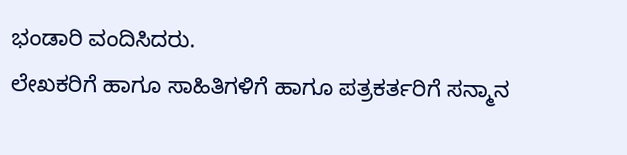ಭಂಡಾರಿ ವಂದಿಸಿದರು.
ಲೇಖಕರಿಗೆ ಹಾಗೂ ಸಾಹಿತಿಗಳಿಗೆ ಹಾಗೂ ಪತ್ರಕರ್ತರಿಗೆ ಸನ್ಮಾನ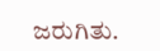ಜರುಗಿತು.